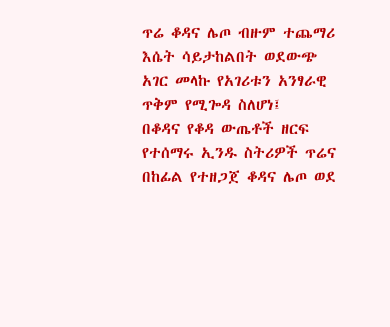ጥሬ ቆዳና ሌጦ ብዙም ተጨማሪ እሴት ሳይታከልበት ወደውጭ አገር መላኩ የአገሪቱን አንፃራዊ ጥቅም የሚጐዳ ስለሆነ፤
በቆዳና የቆዳ ውጤቶች ዘርፍ የተሰማሩ ኢንዱ ስትሪዎች ጥሬና በከፊል የተዘጋጀ ቆዳና ሌጦ ወደ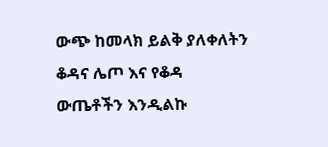ውጭ ከመላክ ይልቅ ያለቀለትን ቆዳና ሌጦ እና የቆዳ ውጤቶችን እንዲልኩ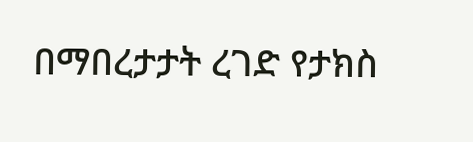በማበረታታት ረገድ የታክስ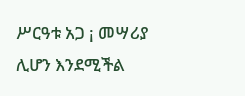ሥርዓቱ አጋ ¡ መሣሪያ ሊሆን እንደሚችል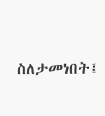ስለታመነበት፤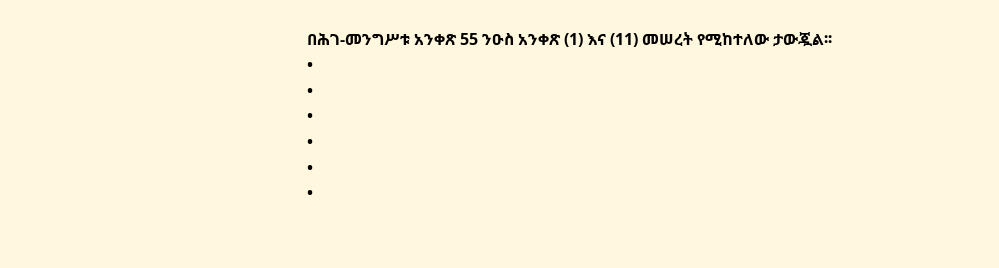በሕገ-መንግሥቱ አንቀጽ 55 ንዑስ አንቀጽ (1) እና (11) መሠረት የሚከተለው ታውጇል፡፡
•
•
•
•
•
•